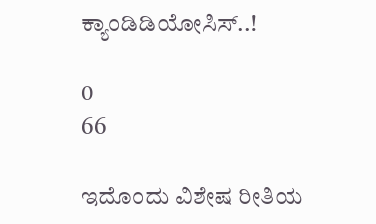ಕ್ಯಾಂಡಿಡಿಯೋಸಿಸ್..!

0
66

ಇದೊಂದು ವಿಶೇಷ ರೀತಿಯ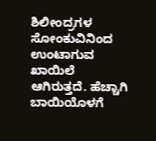ಶಿಲೀಂದ್ರಗಳ ಸೋಂಕುವಿನಿಂದ ಉಂಟಾಗುವ ಖಾಯಿಲೆ ಆಗಿರುತ್ತದೆ. ಹೆಚ್ಚಾಗಿ ಬಾಯಿಯೊಳಗೆ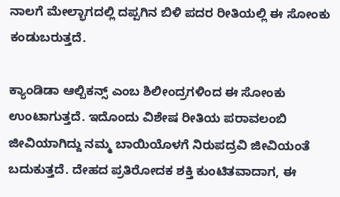ನಾಲಗೆ ಮೇಲ್ಭಾಗದಲ್ಲಿ ದಪ್ಪಗಿನ ಬಿಳಿ ಪದರ ರೀತಿಯಲ್ಲಿ ಈ ಸೋಂಕು ಕಂಡುಬರುತ್ತದೆ.

ಕ್ಯಾಂಡಿಡಾ ಆಲ್ಬಿಕನ್ಸ್ ಎಂಬ ಶಿಲೀಂದ್ರಗಳಿಂದ ಈ ಸೋಂಕು ಉಂಟಾಗುತ್ತದೆ. ಇದೊಂದು ವಿಶೇಷ ರೀತಿಯ ಪರಾವಲಂಬಿ ಜೀವಿಯಾಗಿದ್ದು ನಮ್ಮ ಬಾಯಿಯೊಳಗೆ ನಿರುಪದ್ರವಿ ಜೀವಿಯಂತೆ ಬದುಕುತ್ತದೆ. ದೇಹದ ಪ್ರತಿರೋದಕ ಶಕ್ತಿ ಕುಂಟಿತವಾದಾಗ, ಈ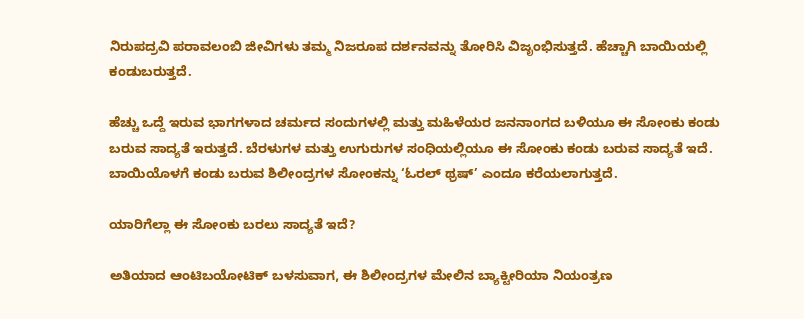ನಿರುಪದ್ರವಿ ಪರಾವಲಂಬಿ ಜೀವಿಗಳು ತಮ್ಮ ನಿಜರೂಪ ದರ್ಶನವನ್ನು ತೋರಿಸಿ ವಿಜೃಂಭಿಸುತ್ತದೆ. ಹೆಚ್ಚಾಗಿ ಬಾಯಿಯಲ್ಲಿ ಕಂಡುಬರುತ್ತದೆ.

ಹೆಚ್ಚು ಒದ್ದೆ ಇರುವ ಭಾಗಗಳಾದ ಚರ್ಮದ ಸಂದುಗಳಲ್ಲಿ ಮತ್ತು ಮಹಿಳೆಯರ ಜನನಾಂಗದ ಬಳಿಯೂ ಈ ಸೋಂಕು ಕಂಡು ಬರುವ ಸಾದ್ಯತೆ ಇರುತ್ತದೆ. ಬೆರಳುಗಳ ಮತ್ತು ಉಗುರುಗಳ ಸಂಧಿಯಲ್ಲಿಯೂ ಈ ಸೋಂಕು ಕಂಡು ಬರುವ ಸಾದ್ಯತೆ ಇದೆ. ಬಾಯಿಯೊಳಗೆ ಕಂಡು ಬರುವ ಶಿಲೀಂದ್ರಗಳ ಸೋಂಕನ್ನು ‘ಓರಲ್ ಥ್ರಷ್’ ಎಂದೂ ಕರೆಯಲಾಗುತ್ತದೆ.

ಯಾರಿಗೆಲ್ಲಾ ಈ ಸೋಂಕು ಬರಲು ಸಾದ್ಯತೆ ಇದೆ?

ಅತಿಯಾದ ಆಂಟಿಬಯೋಟಿಕ್ ಬಳಸುವಾಗ, ಈ ಶಿಲೀಂದ್ರಗಳ ಮೇಲಿನ ಬ್ಯಾಕ್ಟೀರಿಯಾ ನಿಯಂತ್ರಣ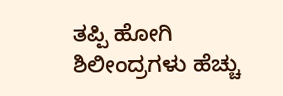ತಪ್ಪಿ ಹೋಗಿ ಶಿಲೀಂದ್ರಗಳು ಹೆಚ್ಚು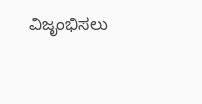ವಿಜೃಂಭಿಸಲು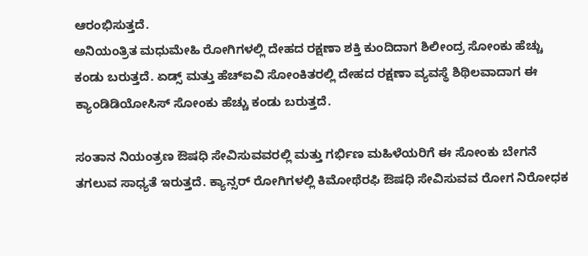ಆರಂಭಿಸುತ್ತದೆ.
ಅನಿಯಂತ್ರಿತ ಮಧುಮೇಹಿ ರೋಗಿಗಳಲ್ಲಿ ದೇಹದ ರಕ್ಷಣಾ ಶಕ್ತಿ ಕುಂದಿದಾಗ ಶಿಲೀಂದ್ರ ಸೋಂಕು ಹೆಚ್ಚು ಕಂಡು ಬರುತ್ತದೆ. ಏಡ್ಸ್ ಮತ್ತು ಹೆಚ್‍ಐವಿ ಸೋಂಕಿತರಲ್ಲಿ ದೇಹದ ರಕ್ಷಣಾ ವ್ಯವಸ್ಥೆ ಶಿಥಿಲವಾದಾಗ ಈ ಕ್ಯಾಂಡಿಡಿಯೋಸಿಸ್ ಸೋಂಕು ಹೆಚ್ಚು ಕಂಡು ಬರುತ್ತದೆ.

ಸಂತಾನ ನಿಯಂತ್ರಣ ಔಷಧಿ ಸೇವಿಸುವವರಲ್ಲಿ ಮತ್ತು ಗರ್ಭಿಣ ಮಹಿಳೆಯರಿಗೆ ಈ ಸೋಂಕು ಬೇಗನೆ ತಗಲುವ ಸಾಧ್ಯತೆ ಇರುತ್ತದೆ. ಕ್ಯಾನ್ಸರ್ ರೋಗಿಗಳಲ್ಲಿ ಕಿಮೋಥೆರಫಿ ಔಷಧಿ ಸೇವಿಸುವವ ರೋಗ ನಿರೋಧಕ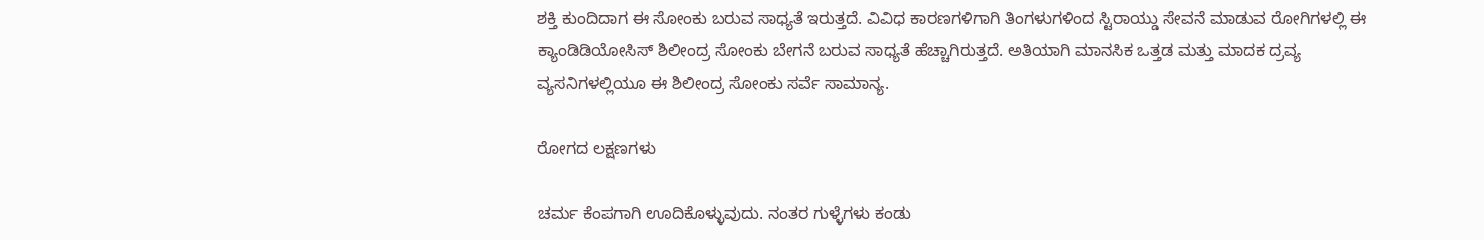ಶಕ್ತಿ ಕುಂದಿದಾಗ ಈ ಸೋಂಕು ಬರುವ ಸಾಧ್ಯತೆ ಇರುತ್ತದೆ. ವಿವಿಧ ಕಾರಣಗಳಿಗಾಗಿ ತಿಂಗಳುಗಳಿಂದ ಸ್ಟಿರಾಯ್ಡು ಸೇವನೆ ಮಾಡುವ ರೋಗಿಗಳಲ್ಲಿ ಈ ಕ್ಯಾಂಡಿಡಿಯೋಸಿಸ್ ಶಿಲೀಂದ್ರ ಸೋಂಕು ಬೇಗನೆ ಬರುವ ಸಾಧ್ಯತೆ ಹೆಚ್ಚಾಗಿರುತ್ತದೆ. ಅತಿಯಾಗಿ ಮಾನಸಿಕ ಒತ್ತಡ ಮತ್ತು ಮಾದಕ ದ್ರವ್ಯ ವ್ಯಸನಿಗಳಲ್ಲಿಯೂ ಈ ಶಿಲೀಂದ್ರ ಸೋಂಕು ಸರ್ವೆ ಸಾಮಾನ್ಯ.

ರೋಗದ ಲಕ್ಷಣಗಳು

ಚರ್ಮ ಕೆಂಪಗಾಗಿ ಊದಿಕೊಳ್ಳುವುದು. ನಂತರ ಗುಳ್ಳೆಗಳು ಕಂಡು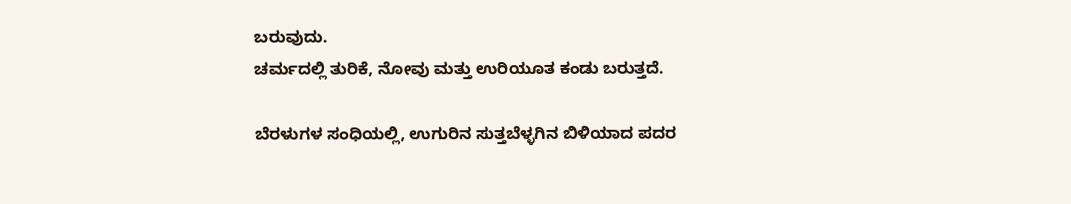ಬರುವುದು.
ಚರ್ಮದಲ್ಲಿ ತುರಿಕೆ, ನೋವು ಮತ್ತು ಉರಿಯೂತ ಕಂಡು ಬರುತ್ತದೆ.

ಬೆರಳುಗಳ ಸಂಧಿಯಲ್ಲಿ, ಉಗುರಿನ ಸುತ್ತಬೆಳ್ಳಗಿನ ಬಿಳಿಯಾದ ಪದರ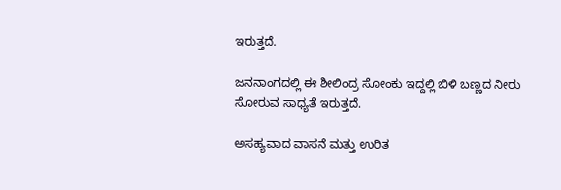ಇರುತ್ತದೆ.

ಜನನಾಂಗದಲ್ಲಿ ಈ ಶೀಲಿಂದ್ರ ಸೋಂಕು ಇದ್ದಲ್ಲಿ ಬಿಳಿ ಬಣ್ಣದ ನೀರು ಸೋರುವ ಸಾಧ್ಯತೆ ಇರುತ್ತದೆ.

ಅಸಹ್ಯವಾದ ವಾಸನೆ ಮತ್ತು ಉರಿತ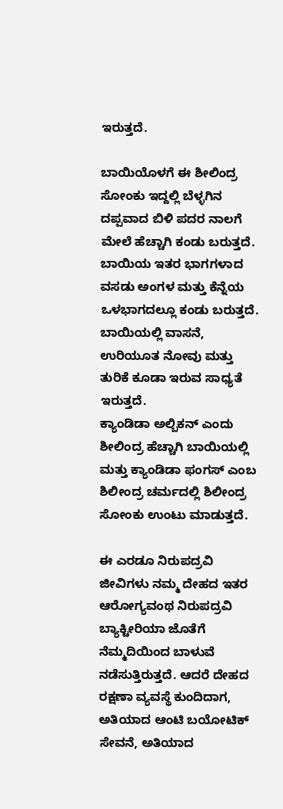ಇರುತ್ತದೆ.

ಬಾಯಿಯೊಳಗೆ ಈ ಶೀಲಿಂದ್ರ ಸೋಂಕು ಇದ್ದಲ್ಲಿ ಬೆಳ್ಳಗಿನ ದಪ್ಪವಾದ ಬಿಳಿ ಪದರ ನಾಲಗೆ ಮೇಲೆ ಹೆಚ್ಚಾಗಿ ಕಂಡು ಬರುತ್ತದೆ. ಬಾಯಿಯ ಇತರ ಭಾಗಗಳಾದ ವಸಡು ಅಂಗಳ ಮತ್ತು ಕೆನ್ನೆಯ ಒಳಭಾಗದಲ್ಲೂ ಕಂಡು ಬರುತ್ತದೆ. ಬಾಯಿಯಲ್ಲಿ ವಾಸನೆ, ಉರಿಯೂತ ನೋವು ಮತ್ತು ತುರಿಕೆ ಕೂಡಾ ಇರುವ ಸಾಧ್ಯತೆ ಇರುತ್ತದೆ.
ಕ್ಯಾಂಡಿಡಾ ಅಲ್ಬಿಕನ್ ಎಂದು ಶೀಲಿಂದ್ರ ಹೆಚ್ಚಾಗಿ ಬಾಯಿಯಲ್ಲಿ ಮತ್ತು ಕ್ಯಾಂಡಿಡಾ ಫಂಗಸ್ ಎಂಬ ಶಿಲೀಂದ್ರ ಚರ್ಮದಲ್ಲಿ ಶಿಲೀಂದ್ರ ಸೋಂಕು ಉಂಟು ಮಾಡುತ್ತದೆ.

ಈ ಎರಡೂ ನಿರುಪದ್ರವಿ ಜೀವಿಗಳು ನಮ್ಮ ದೇಹದ ಇತರ ಆರೋಗ್ಯವಂಥ ನಿರುಪದ್ರವಿ ಬ್ಯಾಕ್ಟೀರಿಯಾ ಜೊತೆಗೆ ನೆಮ್ಮದಿಯಿಂದ ಬಾಳುವೆ ನಡೆಸುತ್ತಿರುತ್ತದೆ. ಆದರೆ ದೇಹದ ರಕ್ಷಣಾ ವ್ಯವಸ್ಥೆ ಕುಂದಿದಾಗ, ಅತಿಯಾದ ಆಂಟಿ ಬಯೋಟಿಕ್ ಸೇವನೆ, ಅತಿಯಾದ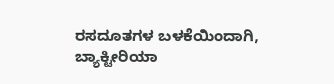ರಸದೂತಗಳ ಬಳಕೆಯಿಂದಾಗಿ, ಬ್ಯಾಕ್ಟೀರಿಯಾ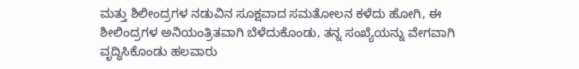ಮತ್ತು ಶಿಲೀಂದ್ರಗಳ ನಡುವಿನ ಸೂಕ್ಷವಾದ ಸಮತೋಲನ ಕಳೆದು ಹೋಗಿ, ಈ ಶೀಲಿಂದ್ರಗಳ ಅನಿಯಂತ್ರಿತವಾಗಿ ಬೆಳೆದುಕೊಂಡು, ತನ್ನ ಸಂಖ್ಯೆಯನ್ನು ವೇಗವಾಗಿ ವೃದ್ಧಿಸಿಕೊಂಡು ಹಲವಾರು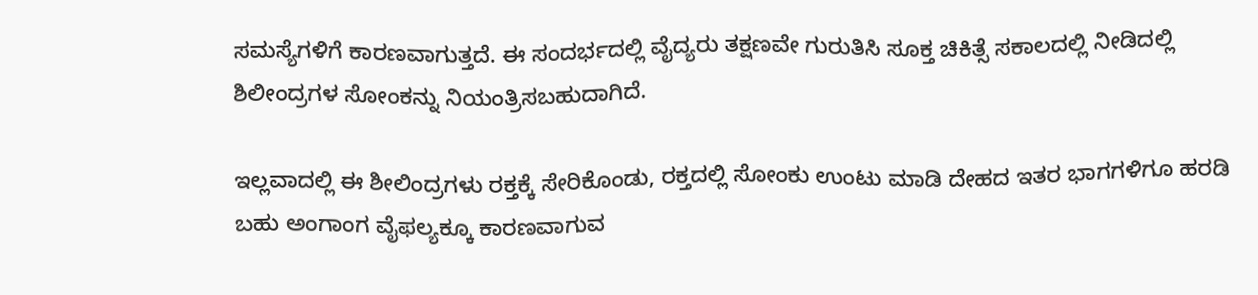ಸಮಸ್ಯೆಗಳಿಗೆ ಕಾರಣವಾಗುತ್ತದೆ. ಈ ಸಂದರ್ಭದಲ್ಲಿ ವೈದ್ಯರು ತಕ್ಷಣವೇ ಗುರುತಿಸಿ ಸೂಕ್ತ ಚಿಕಿತ್ಸೆ ಸಕಾಲದಲ್ಲಿ ನೀಡಿದಲ್ಲಿ ಶಿಲೀಂದ್ರಗಳ ಸೋಂಕನ್ನು ನಿಯಂತ್ರಿಸಬಹುದಾಗಿದೆ.

ಇಲ್ಲವಾದಲ್ಲಿ ಈ ಶೀಲಿಂದ್ರಗಳು ರಕ್ತಕ್ಕೆ ಸೇರಿಕೊಂಡು, ರಕ್ತದಲ್ಲಿ ಸೋಂಕು ಉಂಟು ಮಾಡಿ ದೇಹದ ಇತರ ಭಾಗಗಳಿಗೂ ಹರಡಿ ಬಹು ಅಂಗಾಂಗ ವೈಫಲ್ಯಕ್ಕೂ ಕಾರಣವಾಗುವ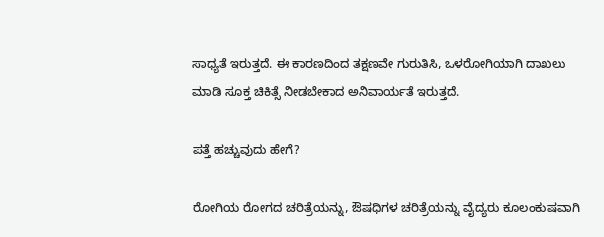ಸಾಧ್ಯತೆ ಇರುತ್ತದೆ. ಈ ಕಾರಣದಿಂದ ತಕ್ಷಣವೇ ಗುರುತಿಸಿ, ಒಳರೋಗಿಯಾಗಿ ದಾಖಲು ಮಾಡಿ ಸೂಕ್ತ ಚಿಕಿತ್ಸೆ ನೀಡಬೇಕಾದ ಅನಿವಾರ್ಯತೆ ಇರುತ್ತದೆ.

ಪತ್ತೆ ಹಚ್ಚುವುದು ಹೇಗೆ?

ರೋಗಿಯ ರೋಗದ ಚರಿತ್ರೆಯನ್ನು, ಔಷಧಿಗಳ ಚರಿತ್ರೆಯನ್ನು ವೈದ್ಯರು ಕೂಲಂಕುಷವಾಗಿ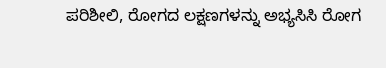ಪರಿಶೀಲಿ, ರೋಗದ ಲಕ್ಷಣಗಳನ್ನು ಅಭ್ಯಸಿಸಿ ರೋಗ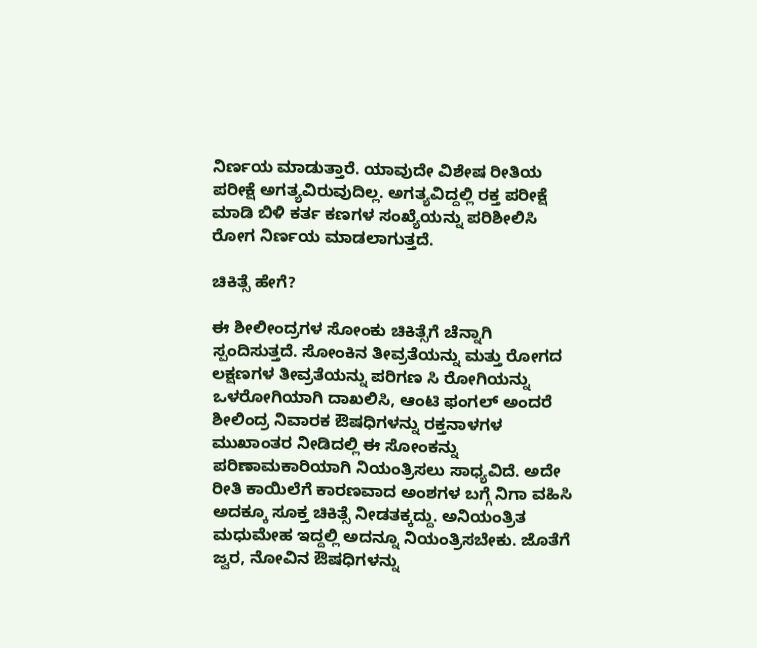ನಿರ್ಣಯ ಮಾಡುತ್ತಾರೆ. ಯಾವುದೇ ವಿಶೇಷ ರೀತಿಯ ಪರೀಕ್ಷೆ ಅಗತ್ಯವಿರುವುದಿಲ್ಲ. ಅಗತ್ಯವಿದ್ದಲ್ಲಿ ರಕ್ತ ಪರೀಕ್ಷೆ ಮಾಡಿ ಬಿಳಿ ಕರ್ತ ಕಣಗಳ ಸಂಖ್ಯೆಯನ್ನು ಪರಿಶೀಲಿಸಿ ರೋಗ ನಿರ್ಣಯ ಮಾಡಲಾಗುತ್ತದೆ.

ಚಿಕಿತ್ಸೆ ಹೇಗೆ?

ಈ ಶೀಲೀಂದ್ರಗಳ ಸೋಂಕು ಚಿಕಿತ್ಸೆಗೆ ಚೆನ್ನಾಗಿ ಸ್ಪಂದಿಸುತ್ತದೆ. ಸೋಂಕಿನ ತೀವ್ರತೆಯನ್ನು ಮತ್ತು ರೋಗದ ಲಕ್ಷಣಗಳ ತೀವ್ರತೆಯನ್ನು ಪರಿಗಣ ಸಿ ರೋಗಿಯನ್ನು ಒಳರೋಗಿಯಾಗಿ ದಾಖಲಿಸಿ, ಆಂಟಿ ಫಂಗಲ್ ಅಂದರೆ ಶೀಲಿಂದ್ರ ನಿವಾರಕ ಔಷಧಿಗಳನ್ನು ರಕ್ತನಾಳಗಳ ಮುಖಾಂತರ ನೀಡಿದಲ್ಲಿ ಈ ಸೋಂಕನ್ನು ಪರಿಣಾಮಕಾರಿಯಾಗಿ ನಿಯಂತ್ರಿಸಲು ಸಾಧ್ಯವಿದೆ. ಅದೇ ರೀತಿ ಕಾಯಿಲೆಗೆ ಕಾರಣವಾದ ಅಂಶಗಳ ಬಗ್ಗೆ ನಿಗಾ ವಹಿಸಿ ಅದಕ್ಕೂ ಸೂಕ್ತ ಚಿಕಿತ್ಸೆ ನೀಡತಕ್ಕದ್ದು. ಅನಿಯಂತ್ರಿತ ಮಧುಮೇಹ ಇದ್ದಲ್ಲಿ ಅದನ್ನೂ ನಿಯಂತ್ರಿಸಬೇಕು. ಜೊತೆಗೆ ಜ್ವರ, ನೋವಿನ ಔಷಧಿಗಳನ್ನು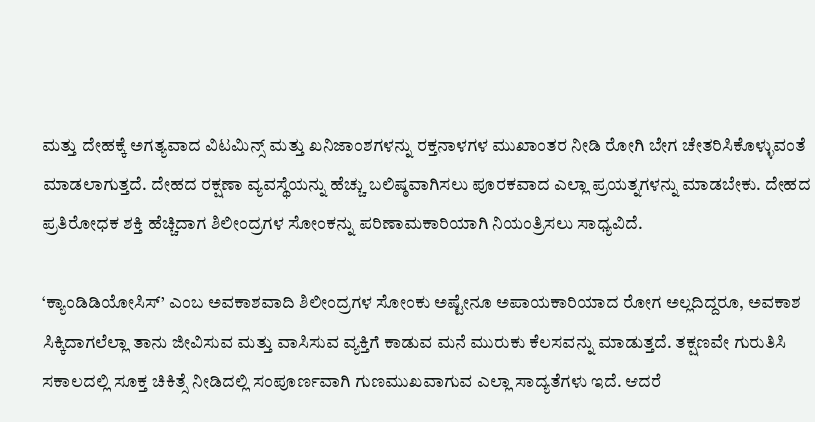ಮತ್ತು ದೇಹಕ್ಕೆ ಅಗತ್ಯವಾದ ವಿಟಮಿನ್ಸ್ ಮತ್ತು ಖನಿಜಾಂಶಗಳನ್ನು ರಕ್ತನಾಳಗಳ ಮುಖಾಂತರ ನೀಡಿ ರೋಗಿ ಬೇಗ ಚೇತರಿಸಿಕೊಳ್ಳುವಂತೆ ಮಾಡಲಾಗುತ್ತದೆ. ದೇಹದ ರಕ್ಷಣಾ ವ್ಯವಸ್ಥೆಯನ್ನು ಹೆಚ್ಚು ಬಲಿಷ್ಠವಾಗಿಸಲು ಪೂರಕವಾದ ಎಲ್ಲಾ ಪ್ರಯತ್ನಗಳನ್ನು ಮಾಡಬೇಕು. ದೇಹದ ಪ್ರತಿರೋಧಕ ಶಕ್ತಿ ಹೆಚ್ಚಿದಾಗ ಶಿಲೀಂದ್ರಗಳ ಸೋಂಕನ್ನು ಪರಿಣಾಮಕಾರಿಯಾಗಿ ನಿಯಂತ್ರಿಸಲು ಸಾಧ್ಯವಿದೆ.

‘ಕ್ಯಾಂಡಿಡಿಯೋಸಿಸ್’ ಎಂಬ ಅವಕಾಶವಾದಿ ಶಿಲೀಂದ್ರಗಳ ಸೋಂಕು ಅಷ್ಟೇನೂ ಅಪಾಯಕಾರಿಯಾದ ರೋಗ ಅಲ್ಲದಿದ್ದರೂ, ಅವಕಾಶ ಸಿಕ್ಕಿದಾಗಲೆಲ್ಲಾ ತಾನು ಜೀವಿಸುವ ಮತ್ತು ವಾಸಿಸುವ ವ್ಯಕ್ತಿಗೆ ಕಾಡುವ ಮನೆ ಮುರುಕು ಕೆಲಸವನ್ನು ಮಾಡುತ್ತದೆ. ತಕ್ಷಣವೇ ಗುರುತಿಸಿ ಸಕಾಲದಲ್ಲಿ ಸೂಕ್ತ ಚಿಕಿತ್ಸೆ ನೀಡಿದಲ್ಲಿ ಸಂಪೂರ್ಣವಾಗಿ ಗುಣಮುಖವಾಗುವ ಎಲ್ಲಾ ಸಾದ್ಯತೆಗಳು ಇದೆ. ಆದರೆ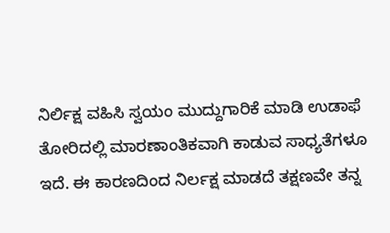ನಿರ್ಲಿಕ್ಷ ವಹಿಸಿ ಸ್ವಯಂ ಮುದ್ದುಗಾರಿಕೆ ಮಾಡಿ ಉಡಾಫೆ ತೋರಿದಲ್ಲಿ ಮಾರಣಾಂತಿಕವಾಗಿ ಕಾಡುವ ಸಾಧ್ಯತೆಗಳೂ ಇದೆ. ಈ ಕಾರಣದಿಂದ ನಿರ್ಲಕ್ಷ ಮಾಡದೆ ತಕ್ಷಣವೇ ತನ್ನ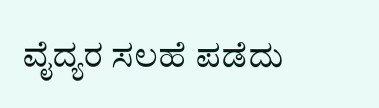ವೈದ್ಯರ ಸಲಹೆ ಪಡೆದು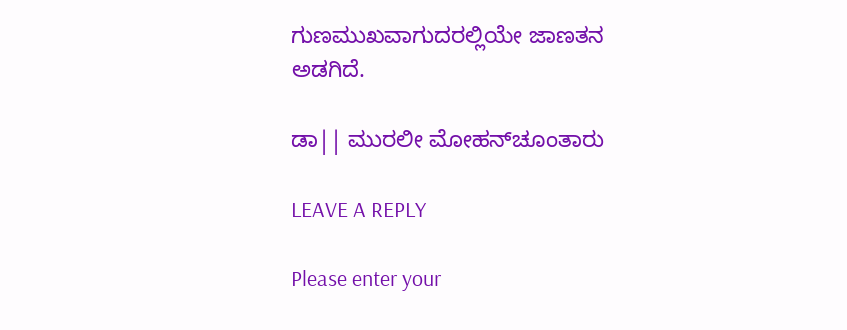ಗುಣಮುಖವಾಗುದರಲ್ಲಿಯೇ ಜಾಣತನ ಅಡಗಿದೆ.

ಡಾ|| ಮುರಲೀ ಮೋಹನ್‍ಚೂಂತಾರು

LEAVE A REPLY

Please enter your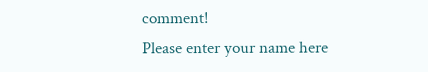comment!
Please enter your name here